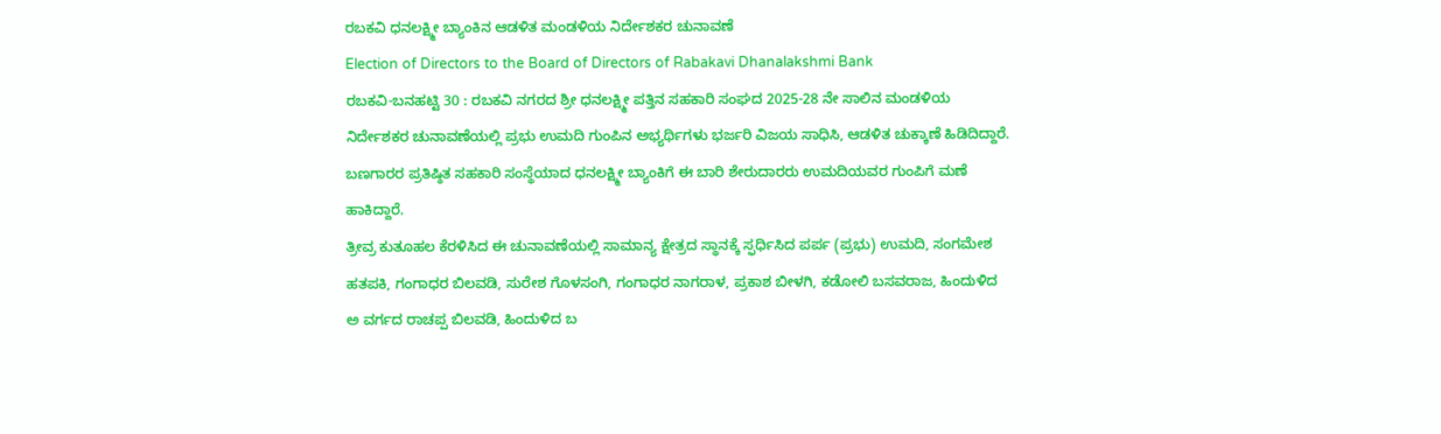ರಬಕವಿ ಧನಲಕ್ಷ್ಮೀ ಬ್ಯಾಂಕಿನ ಆಡಳಿತ ಮಂಡಳಿಯ ನಿರ್ದೇಶಕರ ಚುನಾವಣೆ
Election of Directors to the Board of Directors of Rabakavi Dhanalakshmi Bank
ರಬಕವಿ-ಬನಹಟ್ಟಿ 30 : ರಬಕವಿ ನಗರದ ಶ್ರೀ ಧನಲಕ್ಷ್ಮೀ ಪತ್ತಿನ ಸಹಕಾರಿ ಸಂಘದ 2025-28 ನೇ ಸಾಲಿನ ಮಂಡಳಿಯ ನಿರ್ದೇಶಕರ ಚುನಾವಣೆಯಲ್ಲಿ ಪ್ರಭು ಉಮದಿ ಗುಂಪಿನ ಅಭ್ಯರ್ಥಿಗಳು ಭರ್ಜರಿ ವಿಜಯ ಸಾಧಿಸಿ, ಆಡಳಿತ ಚುಕ್ಕಾಣೆ ಹಿಡಿದಿದ್ದಾರೆ. ಬಣಗಾರರ ಪ್ರತಿಷ್ಠಿತ ಸಹಕಾರಿ ಸಂಸ್ಥೆಯಾದ ಧನಲಕ್ಷ್ಮೀ ಬ್ಯಾಂಕಿಗೆ ಈ ಬಾರಿ ಶೇರುದಾರರು ಉಮದಿಯವರ ಗುಂಪಿಗೆ ಮಣೆ ಹಾಕಿದ್ದಾರೆ.
ತ್ರೀವ್ರ ಕುತೂಹಲ ಕೆರಳಿಸಿದ ಈ ಚುನಾವಣೆಯಲ್ಲಿ ಸಾಮಾನ್ಯ ಕ್ಷೇತ್ರದ ಸ್ಥಾನಕ್ಕೆ ಸ್ಫರ್ಧಿಸಿದ ಪರ್ಪ (ಪ್ರಭು) ಉಮದಿ, ಸಂಗಮೇಶ ಹತಪಕಿ, ಗಂಗಾಧರ ಬಿಲವಡಿ, ಸುರೇಶ ಗೊಳಸಂಗಿ, ಗಂಗಾಧರ ನಾಗರಾಳ, ಪ್ರಕಾಶ ಬೀಳಗಿ, ಕಡೋಲಿ ಬಸವರಾಜ, ಹಿಂದುಳಿದ ಅ ವರ್ಗದ ರಾಚಪ್ಪ ಬಿಲವಡಿ, ಹಿಂದುಳಿದ ಬ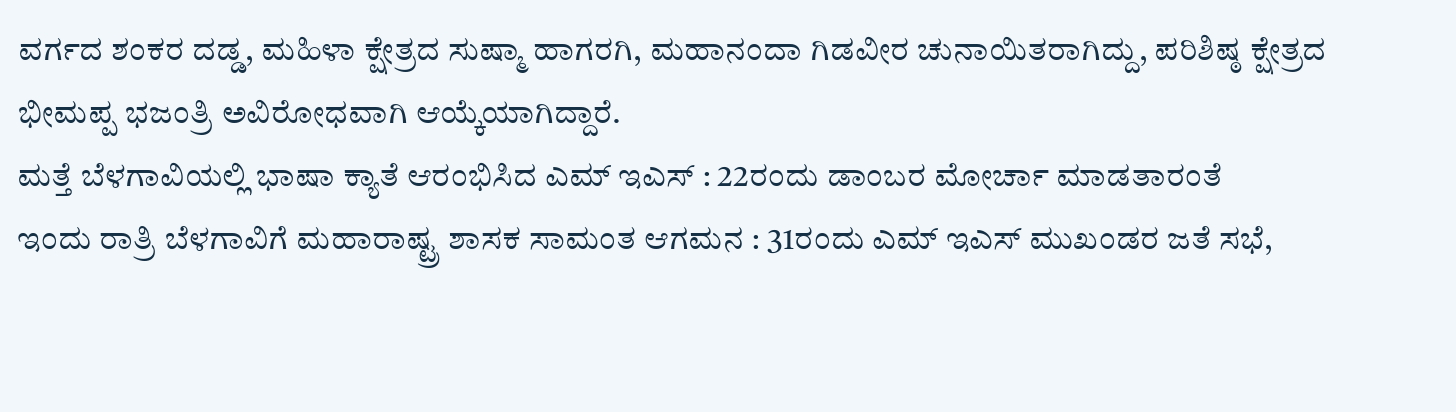ವರ್ಗದ ಶಂಕರ ದಡ್ಡ, ಮಹಿಳಾ ಕ್ಷೇತ್ರದ ಸುಷ್ಮಾ ಹಾಗರಗಿ, ಮಹಾನಂದಾ ಗಿಡವೀರ ಚುನಾಯಿತರಾಗಿದ್ದು, ಪರಿಶಿಷ್ಠ ಕ್ಷೇತ್ರದ ಭೀಮಪ್ಪ ಭಜಂತ್ರಿ ಅವಿರೋಧವಾಗಿ ಆಯ್ಕೆಯಾಗಿದ್ದಾರೆ.
ಮತ್ತೆ ಬೆಳಗಾವಿಯಲ್ಲಿ ಭಾಷಾ ಕ್ಯಾತೆ ಆರಂಭಿಸಿದ ಎಮ್ ಇಎಸ್ : 22ರಂದು ಡಾಂಬರ ಮೋರ್ಚಾ ಮಾಡತಾರಂತೆ
ಇಂದು ರಾತ್ರಿ ಬೆಳಗಾವಿಗೆ ಮಹಾರಾಷ್ಟ್ರ ಶಾಸಕ ಸಾಮಂತ ಆಗಮನ : 31ರಂದು ಎಮ್ ಇಎಸ್ ಮುಖಂಡರ ಜತೆ ಸಭೆ,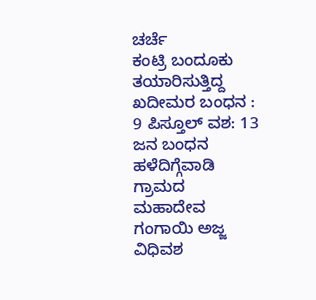ಚರ್ಚೆ
ಕಂಟ್ರಿ ಬಂದೂಕು ತಯಾರಿಸುತ್ತಿದ್ದ ಖದೀಮರ ಬಂಧನ : 9 ಪಿಸ್ತೂಲ್ ವಶ: 13 ಜನ ಬಂಧನ
ಹಳೆದಿಗ್ಗೆವಾಡಿ ಗ್ರಾಮದ ಮಹಾದೇವ ಗಂಗಾಯಿ ಅಜ್ಜ ವಿಧಿವಶ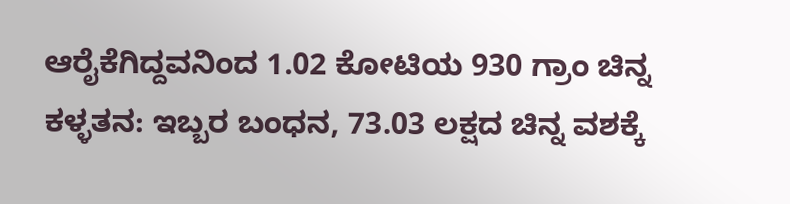ಆರೈಕೆಗಿದ್ದವನಿಂದ 1.02 ಕೋಟಿಯ 930 ಗ್ರಾಂ ಚಿನ್ನ ಕಳ್ಳತನ: ಇಬ್ಬರ ಬಂಧನ, 73.03 ಲಕ್ಷದ ಚಿನ್ನ ವಶಕ್ಕೆ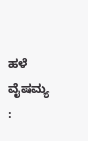ಹಳೆ ವೈಷಮ್ಯ :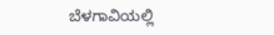ಬೆಳಗಾವಿಯಲ್ಲಿ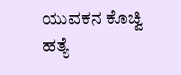ಯುವಕನ ಕೊಚ್ವಿ ಹತ್ಯೆ